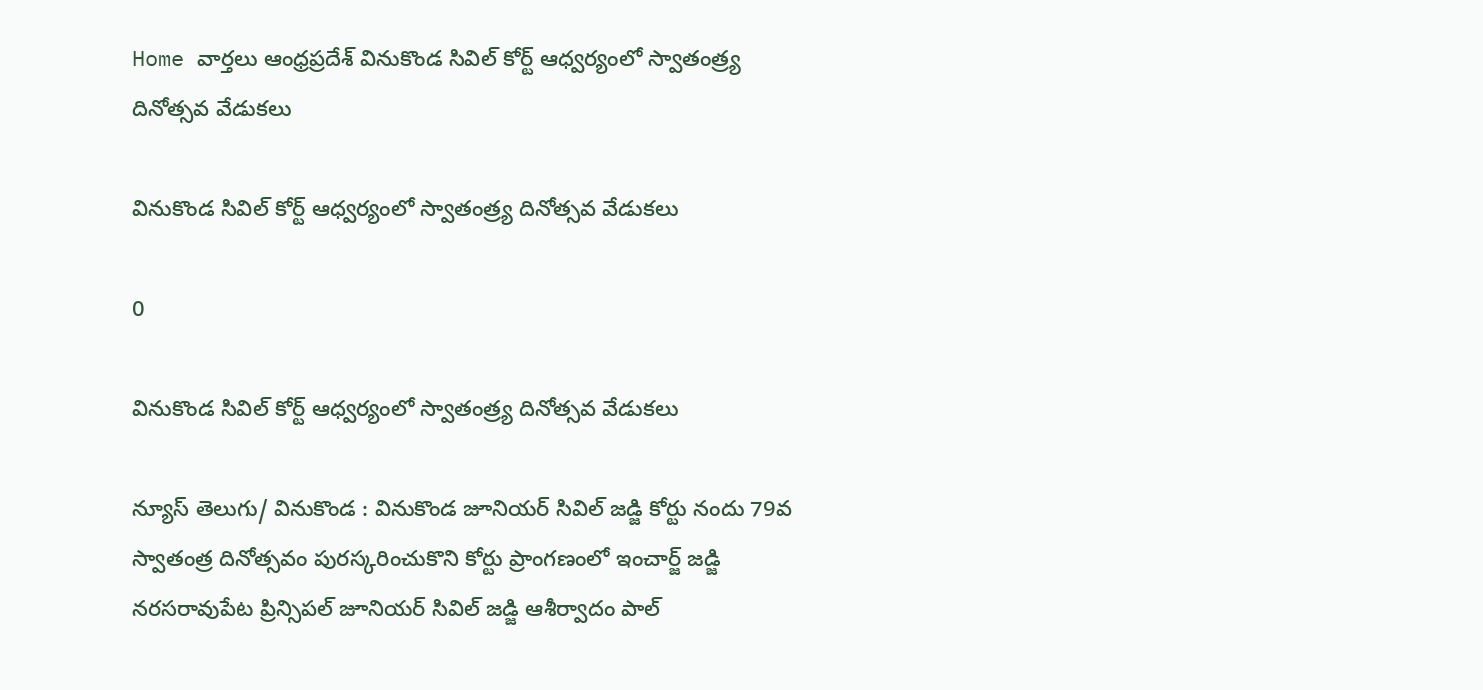Home వార్తలు ఆంధ్రప్రదేశ్‌ వినుకొండ సివిల్ కోర్ట్ ఆధ్వర్యంలో స్వాతంత్ర్య దినోత్సవ వేడుకలు

వినుకొండ సివిల్ కోర్ట్ ఆధ్వర్యంలో స్వాతంత్ర్య దినోత్సవ వేడుకలు

0

వినుకొండ సివిల్ కోర్ట్ ఆధ్వర్యంలో స్వాతంత్ర్య దినోత్సవ వేడుకలు

న్యూస్ తెలుగు/ వినుకొండ : వినుకొండ జూనియర్ సివిల్ జడ్జి కోర్టు నందు 79వ స్వాతంత్ర దినోత్సవం పురస్కరించుకొని కోర్టు ప్రాంగణంలో ఇంచార్జ్ జడ్జి నరసరావుపేట ప్రిన్సిపల్ జూనియర్ సివిల్ జడ్జి ఆశీర్వాదం పాల్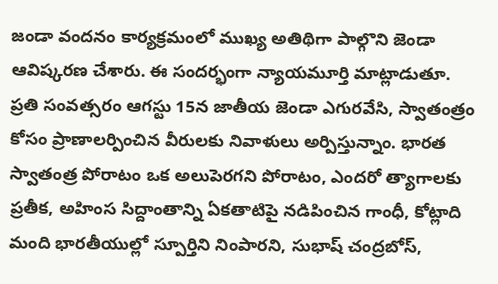జండా వందనం కార్యక్రమంలో ముఖ్య అతిథిగా పాల్గొని జెండా ఆవిష్కరణ చేశారు. ఈ సందర్భంగా న్యాయమూర్తి మాట్లాడుతూ. ప్రతి సంవత్సరం ఆగస్టు 15న జాతీయ జెండా ఎగురవేసి, స్వాతంత్రం కోసం ప్రాణాలర్పించిన వీరులకు నివాళులు అర్పిస్తున్నాం. భారత స్వాతంత్ర పోరాటం ఒక అలుపెరగని పోరాటం, ఎందరో త్యాగాలకు ప్రతీక, అహింస సిద్దాంతాన్ని ఏకతాటిపై నడిపించిన గాంధీ, కోట్లాది మంది భారతీయుల్లో స్పూర్తిని నింపారని, సుభాష్ చంద్రబోస్,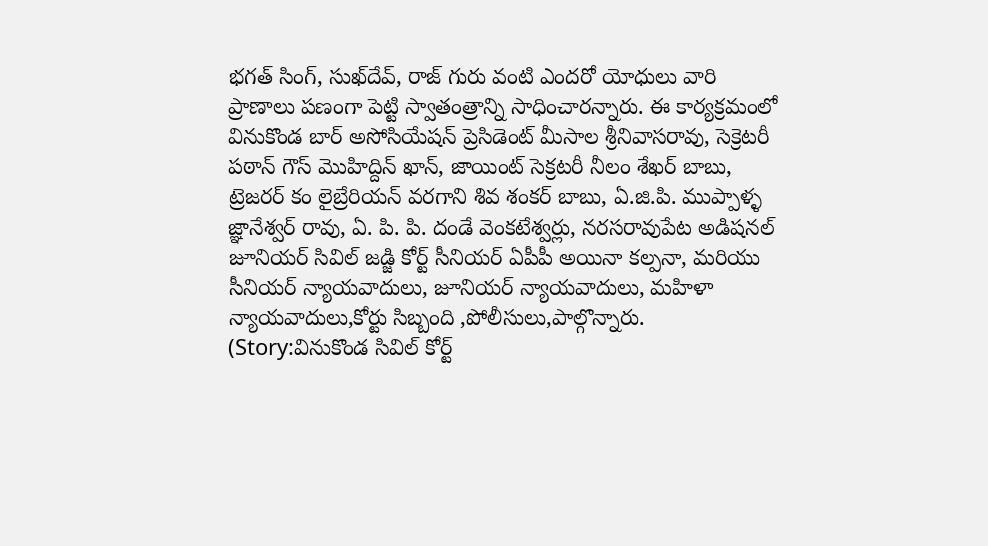భగత్ సింగ్, సుఖ్‌దేవ్, రాజ్ గురు వంటి ఎందరో యోధులు వారి ప్రాణాలు పణంగా పెట్టి స్వాతంత్రాన్ని సాధించారన్నారు. ఈ కార్యక్రమంలో వినుకొండ బార్ అసోసియేషన్ ప్రెసిడెంట్ మీసాల శ్రీనివాసరావు, సెక్రెటరీ పఠాన్ గౌస్ మొహిద్దిన్ ఖాన్, జాయింట్ సెక్రటరీ నీలం శేఖర్ బాబు, ట్రెజరర్ కం లైబ్రేరియన్ వరగాని శివ శంకర్ బాబు, ఏ.జి.పి. ముప్పాళ్ళ జ్ఞానేశ్వర్ రావు, ఏ. పి. పి. దండే వెంకటేశ్వర్లు, నరసరావుపేట అడిషనల్ జూనియర్ సివిల్ జడ్జి కోర్ట్ సీనియర్ ఏపీపీ అయినా కల్పనా, మరియు సీనియర్ న్యాయవాదులు, జూనియర్ న్యాయవాదులు, మహిళా న్యాయవాదులు,కోర్టు సిబ్బంది ,పోలీసులు,పాల్గొన్నారు. (Story:వినుకొండ సివిల్ కోర్ట్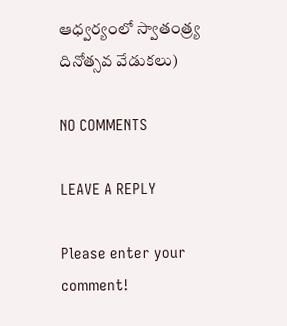ఆధ్వర్యంలో స్వాతంత్ర్య దినోత్సవ వేడుకలు)

NO COMMENTS

LEAVE A REPLY

Please enter your comment!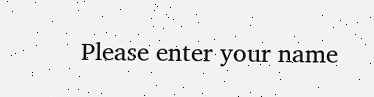Please enter your name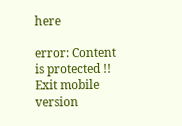here

error: Content is protected !!
Exit mobile version